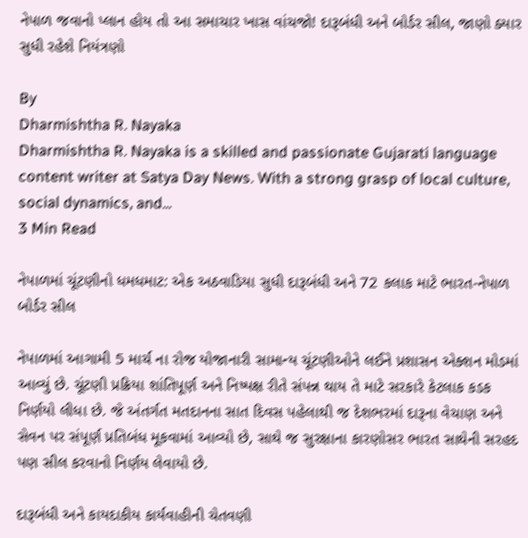નેપાળ જવાનો પ્લાન હોય તો આ સમાચાર ખાસ વાંચજો! દારૂબંધી અને બોર્ડર સીલ, જાણો ક્યાર સુધી રહેશે નિયંત્રણો

By
Dharmishtha R. Nayaka
Dharmishtha R. Nayaka is a skilled and passionate Gujarati language content writer at Satya Day News. With a strong grasp of local culture, social dynamics, and...
3 Min Read

નેપાળમાં ચૂંટણીનો ધમધમાટ: એક અઠવાડિયા સુધી દારૂબંધી અને 72 કલાક માટે ભારત-નેપાળ બોર્ડર સીલ

નેપાળમાં આગામી 5 માર્ચ ના રોજ યોજાનારી સામાન્ય ચૂંટણીઓને લઈને પ્રશાસન એક્શન મોડમાં આવ્યું છે. ચૂંટણી પ્રક્રિયા શાંતિપૂર્ણ અને નિષ્પક્ષ રીતે સંપન્ન થાય તે માટે સરકારે કેટલાક કડક નિર્ણયો લીધા છે. જે અંતર્ગત મતદાનના સાત દિવસ પહેલાથી જ દેશભરમાં દારૂના વેચાણ અને સેવન પર સંપૂર્ણ પ્રતિબંધ મૂકવામાં આવ્યો છે, સાથે જ સુરક્ષાના કારણોસર ભારત સાથેની સરહદ પણ સીલ કરવાનો નિર્ણય લેવાયો છે.

દારૂબંધી અને કાયદાકીય કાર્યવાહીની ચેતવણી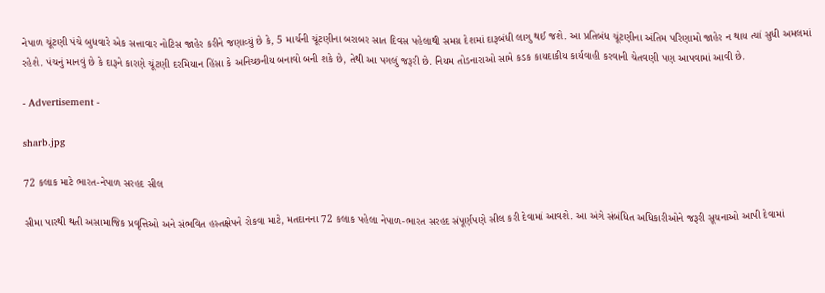નેપાળ ચૂંટણી પંચે બુધવારે એક સત્તાવાર નોટિસ જાહેર કરીને જણાવ્યું છે કે, 5 માર્ચની ચૂંટણીના બરાબર સાત દિવસ પહેલાથી સમગ્ર દેશમાં દારૂબંધી લાગુ થઈ જશે. આ પ્રતિબંધ ચૂંટણીના અંતિમ પરિણામો જાહેર ન થાય ત્યાં સુધી અમલમાં રહેશે. પંચનું માનવું છે કે દારૂને કારણે ચૂંટણી દરમિયાન હિંસા કે અનિચ્છનીય બનાવો બની શકે છે, તેથી આ પગલું જરૂરી છે. નિયમ તોડનારાઓ સામે કડક કાયદાકીય કાર્યવાહી કરવાની ચેતવણી પણ આપવામાં આવી છે.

- Advertisement -

sharb.jpg

72 કલાક માટે ભારત-નેપાળ સરહદ સીલ

સીમા પારથી થતી અસામાજિક પ્રવૃત્તિઓ અને સંભવિત હસ્તક્ષેપને રોકવા માટે, મતદાનના 72 કલાક પહેલા નેપાળ-ભારત સરહદ સંપૂર્ણપણે સીલ કરી દેવામાં આવશે. આ અંગે સંબંધિત અધિકારીઓને જરૂરી સૂચનાઓ આપી દેવામાં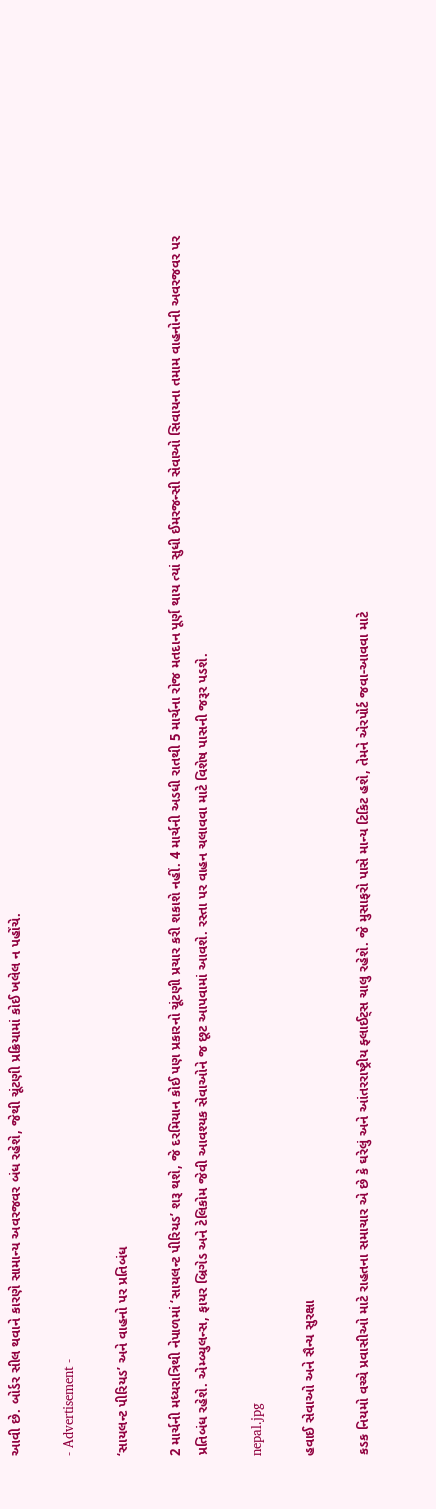આવી છે. બોર્ડર સીલ થવાને કારણે સામાન્ય અવરજવર બંધ રહેશે, જેથી ચૂંટણી પ્રક્રિયામાં કોઈ ખલેલ ન પહોંચે.

- Advertisement -

‘સાયલન્ટ પીરિયડ’ અને વાહનો પર પ્રતિબંધ

2 માર્ચની મધ્યરાત્રિથી નેપાળમાં ‘સાયલન્ટ પીરિયડ’ શરૂ થશે, જે દરમિયાન કોઈ પણ પ્રકારનો ચૂંટણી પ્રચાર કરી શકાશે નહીં. 4 માર્ચની અડધી રાતથી 5 માર્ચના રોજ મતદાન પૂર્ણ થાય ત્યાં સુધી ઈમરજન્સી સેવાઓ સિવાયના તમામ વાહનોની અવરજવર પર પ્રતિબંધ રહેશે. એમ્બ્યુલન્સ, ફાયર બ્રિગેડ અને ટેલિકોમ જેવી આવશ્યક સેવાઓને જ છૂટ આપવામાં આવશે. રસ્તા પર વાહન ચલાવવા માટે વિશેષ પાસની જરૂર પડશે.

nepal.jpg

હવાઈ સેવાઓ અને સૈન્ય સુરક્ષા

કડક નિયમો વચ્ચે પ્રવાસીઓ માટે રાહતના સમાચાર એ છે કે ઘરેલું અને આંતરરાષ્ટ્રીય ફ્લાઈટ્સ ચાલુ રહેશે. જે મુસાફરો પાસે માન્ય ટિકિટ હશે, તેમને એરપોર્ટ જવા-આવવા માટે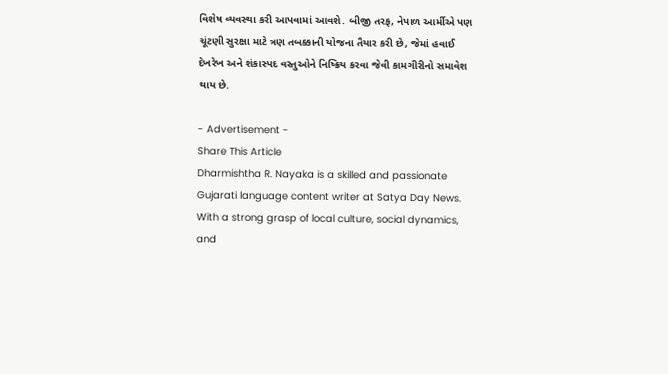વિશેષ વ્યવસ્થા કરી આપવામાં આવશે. બીજી તરફ, નેપાળ આર્મીએ પણ ચૂંટણી સુરક્ષા માટે ત્રણ તબક્કાની યોજના તૈયાર કરી છે, જેમાં હવાઈ દેખરેખ અને શંકાસ્પદ વસ્તુઓને નિષ્ક્રિય કરવા જેવી કામગીરીનો સમાવેશ થાય છે.

- Advertisement -
Share This Article
Dharmishtha R. Nayaka is a skilled and passionate Gujarati language content writer at Satya Day News. With a strong grasp of local culture, social dynamics, and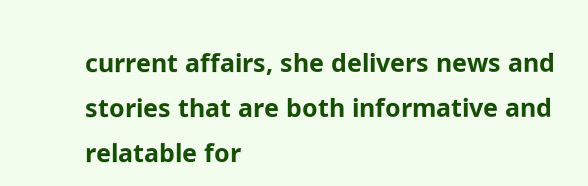current affairs, she delivers news and stories that are both informative and relatable for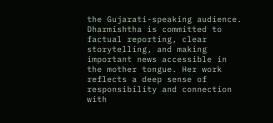the Gujarati-speaking audience. Dharmishtha is committed to factual reporting, clear storytelling, and making important news accessible in the mother tongue. Her work reflects a deep sense of responsibility and connection with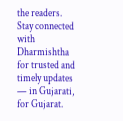the readers. Stay connected with Dharmishtha for trusted and timely updates — in Gujarati, for Gujarat.